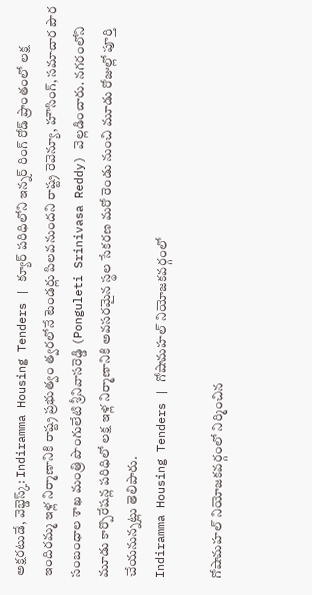అక్షరటుడే, వెబ్డెస్క్: Indiramma Housing Tenders | క్యూర్ పరిధిలోని ఇన్నర్ రింగ్ రోడ్ ప్రాంతంలో లక్ష ఇందిరమ్మ ఇళ్ల నిర్మాణానికి రాష్ట్ర ప్రభుత్వం త్వరలోనే టెండర్లు పిలవనుందని రాష్ట్ర రెవెన్యూ, హౌసింగ్, సమాచార పౌర సంబంధాల శాఖ మంత్రి పొంగులేటి శ్రీనివాసరెడ్డి (Ponguleti Srinivasa Reddy) వెల్లడించారు. నగరంలోని మూడు కార్పొరేషన్ల పరిధిలో లక్ష ఇళ్ల నిర్మాణానికి అవసరమైన స్థల సేకరణ మరో రెండు నుంచి మూడు రోజుల్లో పూర్తి చేయనున్నట్లు తెలిపారు.
Indiramma Housing Tenders | గోషామహల్ నియోజకవర్గంలో

గోషామహల్ నియోజకవర్గంలో నిర్మించిన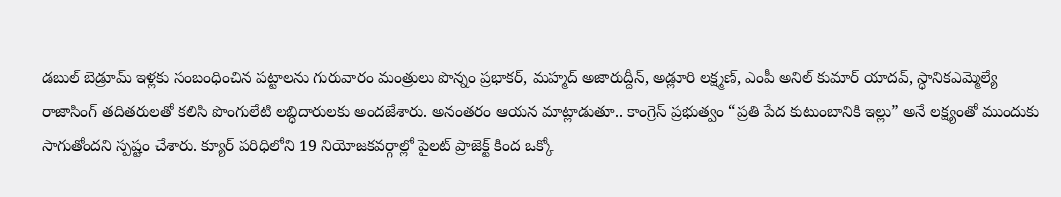డబుల్ బెడ్రూమ్ ఇళ్లకు సంబంధించిన పట్టాలను గురువారం మంత్రులు పొన్నం ప్రభాకర్, మహ్మద్ అజారుద్దీన్, అడ్లూరి లక్ష్మణ్, ఎంపీ అనిల్ కుమార్ యాదవ్, స్ధానికఎమ్మెల్యే రాజాసింగ్ తదితరులతో కలిసి పొంగులేటి లబ్ధిదారులకు అందజేశారు. అనంతరం ఆయన మాట్లాడుతూ.. కాంగ్రెస్ ప్రభుత్వం “ప్రతి పేద కుటుంబానికి ఇల్లు” అనే లక్ష్యంతో ముందుకు సాగుతోందని స్పష్టం చేశారు. క్యూర్ పరిధిలోని 19 నియోజకవర్గాల్లో పైలట్ ప్రాజెక్ట్ కింద ఒక్కో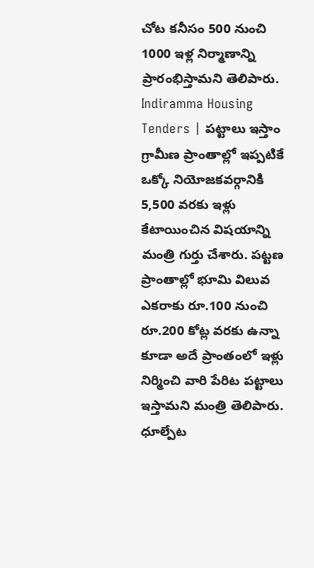చోట కనీసం 500 నుంచి 1000 ఇళ్ల నిర్మాణాన్ని ప్రారంభిస్తామని తెలిపారు.
Indiramma Housing Tenders | పట్టాలు ఇస్తాం
గ్రామీణ ప్రాంతాల్లో ఇప్పటికే ఒక్కో నియోజకవర్గానికి 5,500 వరకు ఇళ్లు కేటాయించిన విషయాన్ని మంత్రి గుర్తు చేశారు. పట్టణ ప్రాంతాల్లో భూమి విలువ ఎకరాకు రూ.100 నుంచి రూ.200 కోట్ల వరకు ఉన్నా కూడా అదే ప్రాంతంలో ఇళ్లు నిర్మించి వారి పేరిట పట్టాలు ఇస్తామని మంత్రి తెలిపారు. ధూల్పేట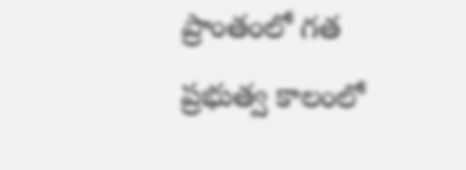ప్రాంతంలో గత ప్రభుత్వ కాలంలో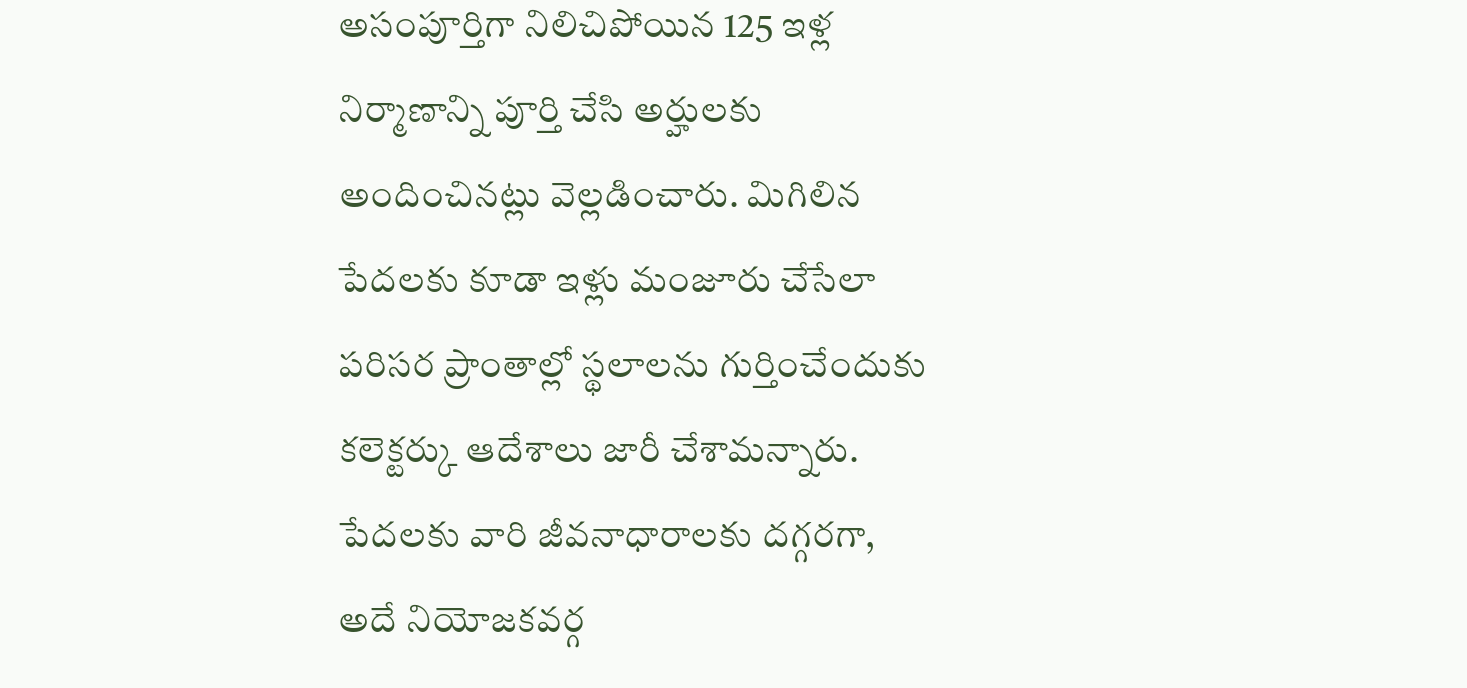అసంపూర్తిగా నిలిచిపోయిన 125 ఇళ్ల నిర్మాణాన్ని పూర్తి చేసి అర్హులకు అందించినట్లు వెల్లడించారు. మిగిలిన పేదలకు కూడా ఇళ్లు మంజూరు చేసేలా పరిసర ప్రాంతాల్లో స్థలాలను గుర్తించేందుకు కలెక్టర్కు ఆదేశాలు జారీ చేశామన్నారు. పేదలకు వారి జీవనాధారాలకు దగ్గరగా, అదే నియోజకవర్గ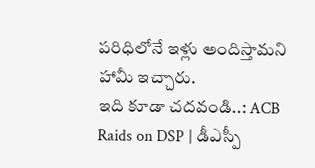పరిధిలోనే ఇళ్లు అందిస్తామని హామీ ఇచ్చారు.
ఇది కూడా చదవండి..: ACB Raids on DSP | డీఎస్పీ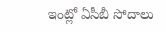ఇంట్లో ఏసీబీ సోదాలు